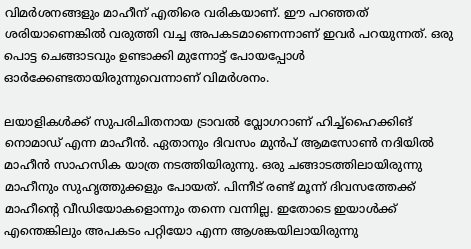വിമർശനങ്ങളും മാഹീന് എതിരെ വരികയാണ്. ഈ പറഞ്ഞത് ശരിയാണെങ്കിൽ വരുത്തി വച്ച അപകടമാണെന്നാണ് ഇവർ പറയുന്നത്. ഒരു പൊട്ട ചെങ്ങാടവും ഉണ്ടാക്കി മുന്നോട്ട് പോയപ്പോൾ ഓർക്കേണ്ടതായിരുന്നുവെന്നാണ് വിമര്‍ശനം.

ലയാളികൾക്ക് സുപരിചിതനായ ട്രാവൽ വ്ലോഗറാണ് ഹിച്ച്ഹൈക്കിങ് നൊമാഡ് എന്ന മാഹീൻ. ഏതാനും ദിവസം മുൻപ് ആമസോൺ നദിയിൽ മാഹീൻ സാഹസിക യാത്ര നടത്തിയിരുന്നു. ഒരു ചങ്ങാടത്തിലായിരുന്നു മാഹീനും സുഹൃത്തുക്കളും പോയത്. പിന്നീട് രണ്ട് മൂന്ന് ദിവസത്തേക്ക് മാഹീന്റെ വീഡിയോകളൊന്നും തന്നെ വന്നില്ല. ഇതോടെ ഇയാൾക്ക് എന്തെങ്കിലും അപകടം പറ്റിയോ എന്ന ആശങ്കയിലായിരുന്നു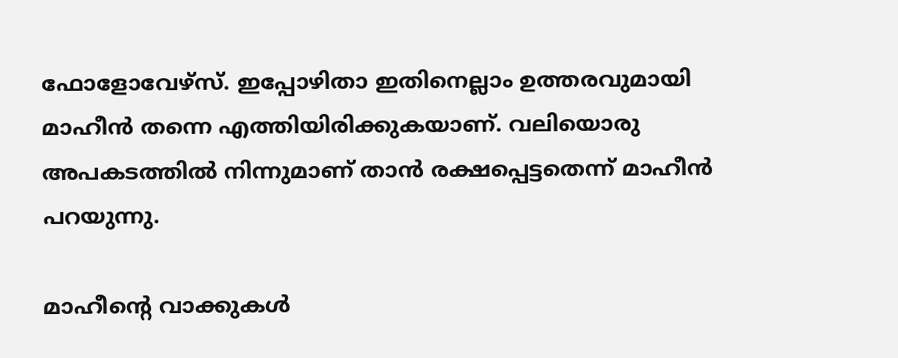ഫോളോവേഴ്സ്. ഇപ്പോഴിതാ ഇതിനെല്ലാം ഉത്തരവുമായി മാഹീൻ തന്നെ എത്തിയിരിക്കുകയാണ്. വലിയൊരു അപകടത്തിൽ നിന്നുമാണ് താൻ രക്ഷപ്പെട്ടതെന്ന് മാഹീൻ പറയുന്നു.

മാഹീന്റെ വാക്കുകൾ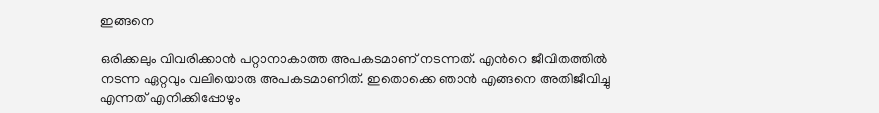ഇങ്ങനെ

ഒരിക്കലും വിവരിക്കാന്‍ പറ്റാനാകാത്ത അപകടമാണ് നടന്നത്. എന്‍റെ ജീവിതത്തില്‍ നടന്ന ഏറ്റവും വലിയൊരു അപകടമാണിത്. ഇതൊക്കെ ഞാന്‍ എങ്ങനെ അതിജീവിച്ചു എന്നത് എനിക്കിപ്പോഴും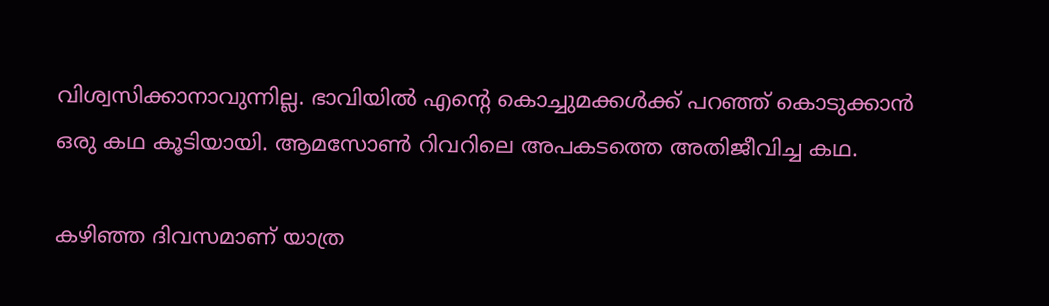വിശ്വസിക്കാനാവുന്നില്ല. ഭാവിയില്‍ എന്‍റെ കൊച്ചുമക്കള്‍ക്ക് പറഞ്ഞ് കൊടുക്കാന്‍ ഒരു കഥ കൂടിയായി. ആമസോണ്‍ റിവറിലെ അപകടത്തെ അതിജീവിച്ച കഥ.

കഴിഞ്ഞ ദിവസമാണ് യാത്ര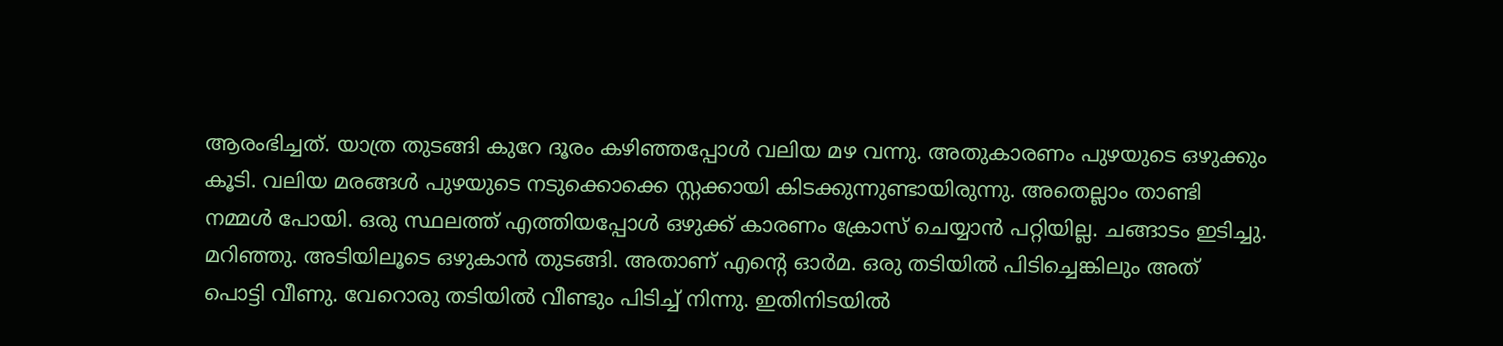ആരംഭിച്ചത്. യാത്ര തുടങ്ങി കുറേ ദൂരം കഴിഞ്ഞപ്പോള്‍ വലിയ മഴ വന്നു. അതുകാരണം പുഴയുടെ ഒഴുക്കും കൂടി. വലിയ മരങ്ങള്‍ പുഴയുടെ നടുക്കൊക്കെ സ്റ്റക്കായി കിടക്കുന്നുണ്ടായിരുന്നു. അതെല്ലാം താണ്ടി നമ്മള്‍ പോയി. ഒരു സ്ഥലത്ത് എത്തിയപ്പോള്‍ ഒഴുക്ക് കാരണം ക്രോസ് ചെയ്യാന്‍ പറ്റിയില്ല. ചങ്ങാടം ഇടിച്ചു. മറിഞ്ഞു. അടിയിലൂടെ ഒഴുകാന്‍ തുടങ്ങി. അതാണ് എന്റെ ഓർമ. ഒരു തടിയില്‍ പിടിച്ചെങ്കിലും അത് പൊട്ടി വീണു. വേറൊരു തടിയില്‍ വീണ്ടും പിടിച്ച് നിന്നു. ഇതിനിടയില്‍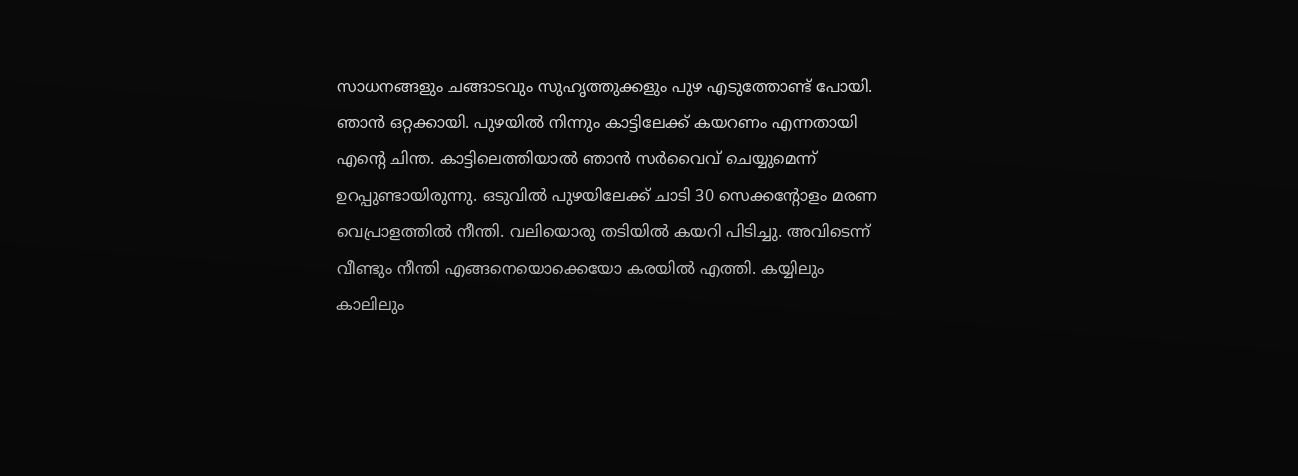സാധനങ്ങളും ചങ്ങാടവും സുഹൃത്തുക്കളും പുഴ എടുത്തോണ്ട് പോയി. ഞാന്‍ ഒറ്റക്കായി. പുഴയില്‍ നിന്നും കാട്ടിലേക്ക് കയറണം എന്നതായി എന്‍റെ ചിന്ത. കാട്ടിലെത്തിയാല്‍ ഞാന്‍ സര്‍വൈവ് ചെയ്യുമെന്ന് ഉറപ്പുണ്ടായിരുന്നു. ഒടുവില്‍ പുഴയിലേക്ക് ചാടി 30 സെക്കന്‍റോളം മരണ വെപ്രാളത്തില്‍ നീന്തി. വലിയൊരു തടിയില്‍ കയറി പിടിച്ചു. അവിടെന്ന് വീണ്ടും നീന്തി എങ്ങനെയൊക്കെയോ കരയില്‍ എത്തി. കയ്യിലും കാലിലും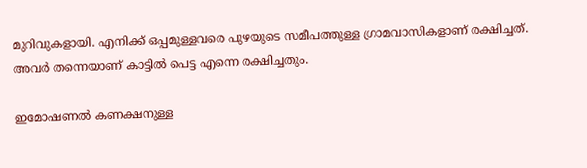മുറിവുകളായി. എനിക്ക് ഒപ്പമുള്ളവരെ പുഴയുടെ സമീപത്തുള്ള ഗ്രാമവാസികളാണ് രക്ഷിച്ചത്. അവര്‍ തന്നെയാണ് കാട്ടില്‍ പെട്ട എന്നെ രക്ഷിച്ചതും.

ഇമോഷണല്‍ കണക്ഷനുള്ള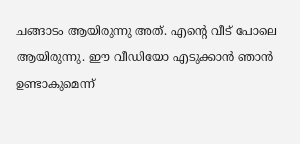ചങ്ങാടം ആയിരുന്നു അത്. എന്‍റെ വീട് പോലെ ആയിരുന്നു. ഈ വീഡിയോ എടുക്കാന്‍ ഞാന്‍ ഉണ്ടാകുമെന്ന്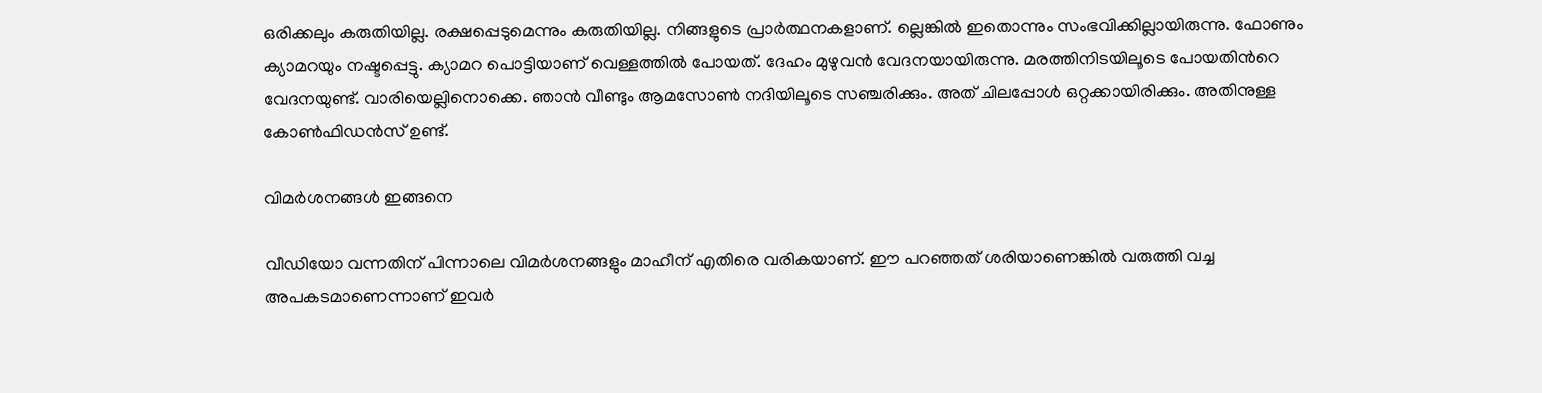ഒരിക്കലും കരുതിയില്ല. രക്ഷപ്പെടുമെന്നും കരുതിയില്ല. നിങ്ങളുടെ പ്രാര്‍ത്ഥനകളാണ്. ല്ലെങ്കില്‍ ഇതൊന്നും സംഭവിക്കില്ലായിരുന്നു. ഫോണും ക്യാമറയും നഷ്ടപ്പെട്ടു. ക്യാമറ പൊട്ടിയാണ് വെള്ളത്തില്‍ പോയത്. ദേഹം മുഴുവന്‍ വേദനയായിരുന്നു. മരത്തിനിടയിലൂടെ പോയതിന്‍റെ വേദനയുണ്ട്. വാരിയെല്ലിനൊക്കെ. ഞാൻ വീണ്ടും ആമസോൺ നദിയിലൂടെ സഞ്ചരിക്കും. അത് ചിലപ്പോൾ ഒറ്റക്കായിരിക്കും. അതിനുള്ള കോൺഫിഡൻസ് ഉണ്ട്.

വിമർശനങ്ങൾ ഇങ്ങനെ

വീഡിയോ വന്നതിന് പിന്നാലെ വിമർശനങ്ങളും മാഹീന് എതിരെ വരികയാണ്. ഈ പറഞ്ഞത് ശരിയാണെങ്കിൽ വരുത്തി വച്ച അപകടമാണെന്നാണ് ഇവർ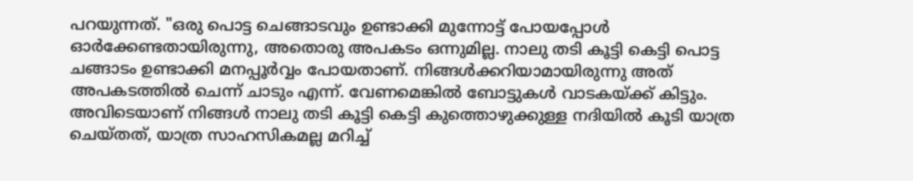പറയുന്നത്. "ഒരു പൊട്ട ചെങ്ങാടവും ഉണ്ടാക്കി മുന്നോട്ട് പോയപ്പോൾ ഓർക്കേണ്ടതായിരുന്നു, അതൊരു അപകടം ഒന്നുമില്ല. നാലു തടി കൂട്ടി കെട്ടി പൊട്ട ചങ്ങാടം ഉണ്ടാക്കി മനപ്പൂർവ്വം പോയതാണ്. നിങ്ങൾക്കറിയാമായിരുന്നു അത് അപകടത്തിൽ ചെന്ന് ചാടും എന്ന്. വേണമെങ്കിൽ ബോട്ടുകൾ വാടകയ്ക്ക് കിട്ടും. അവിടെയാണ് നിങ്ങൾ നാലു തടി കൂട്ടി കെട്ടി കുത്തൊഴുക്കുള്ള നദിയിൽ കൂടി യാത്ര ചെയ്തത്, യാത്ര സാഹസികമല്ല മറിച്ച്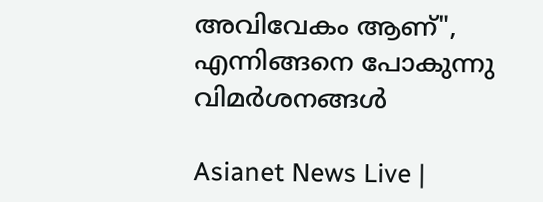അവിവേകം ആണ്", എന്നിങ്ങനെ പോകുന്നു വിമർശനങ്ങൾ

Asianet News Live |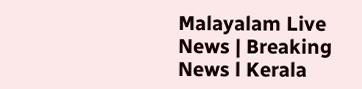Malayalam Live News | Breaking News l Kerala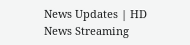News Updates | HD News Streaming